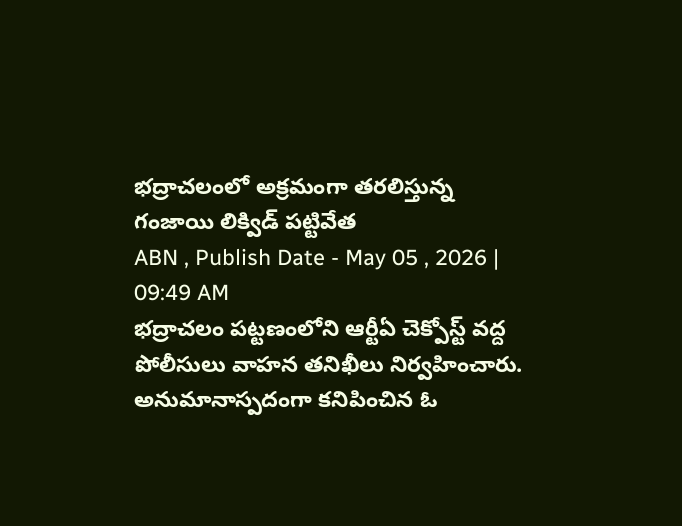భద్రాచలంలో అక్రమంగా తరలిస్తున్న గంజాయి లిక్విడ్ పట్టివేత
ABN , Publish Date - May 05 , 2026 | 09:49 AM
భద్రాచలం పట్టణంలోని ఆర్టీఏ చెక్పోస్ట్ వద్ద పోలీసులు వాహన తనిఖీలు నిర్వహించారు. అనుమానాస్పదంగా కనిపించిన ఓ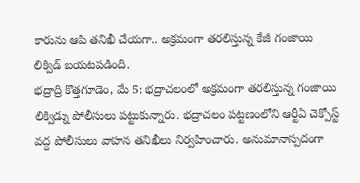కారును ఆపి తనిఖీ చేయగా.. అక్రమంగా తరలిస్తున్న కేజీ గంజాయి లిక్విడ్ బయటపడింది.
భద్రాద్రి కొత్తగూడెం, మే 5: భద్రాచలంలో అక్రమంగా తరలిస్తున్న గంజాయి లిక్విడ్ను పోలీసులు పట్టుకున్నారు. భద్రాచలం పట్టణంలోని ఆర్టీఏ చెక్పోస్ట్ వద్ద పోలీసులు వాహన తనిఖీలు నిర్వహించారు. అనుమానాస్పదంగా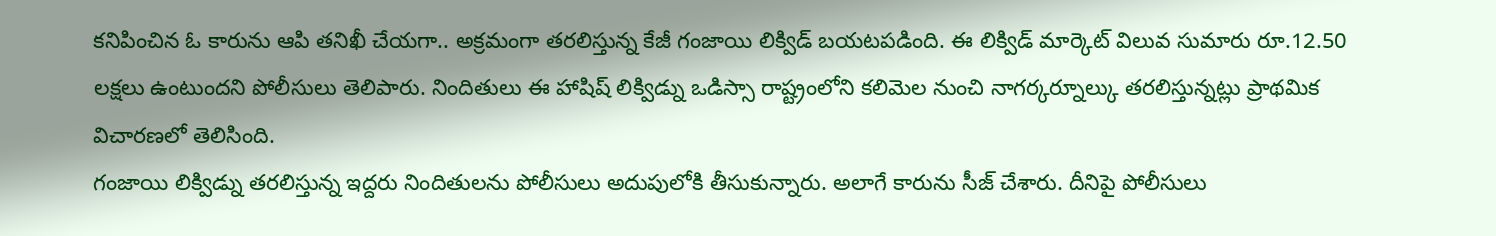కనిపించిన ఓ కారును ఆపి తనిఖీ చేయగా.. అక్రమంగా తరలిస్తున్న కేజీ గంజాయి లిక్విడ్ బయటపడింది. ఈ లిక్విడ్ మార్కెట్ విలువ సుమారు రూ.12.50 లక్షలు ఉంటుందని పోలీసులు తెలిపారు. నిందితులు ఈ హాషిష్ లిక్విడ్ను ఒడిస్సా రాష్ట్రంలోని కలిమెల నుంచి నాగర్కర్నూల్కు తరలిస్తున్నట్లు ప్రాథమిక విచారణలో తెలిసింది.
గంజాయి లిక్విడ్ను తరలిస్తున్న ఇద్దరు నిందితులను పోలీసులు అదుపులోకి తీసుకున్నారు. అలాగే కారును సీజ్ చేశారు. దీనిపై పోలీసులు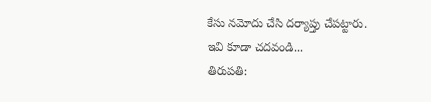కేసు నమోదు చేసి దర్యాప్తు చేపట్టారు.
ఇవి కూడా చదవండి...
తిరుపతి: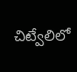చిట్వేలిలో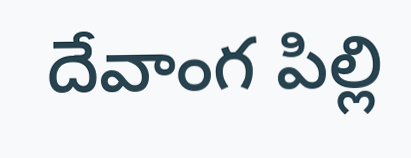దేవాంగ పిల్లి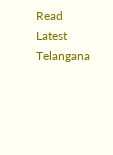Read Latest Telangana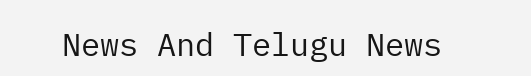News And Telugu News